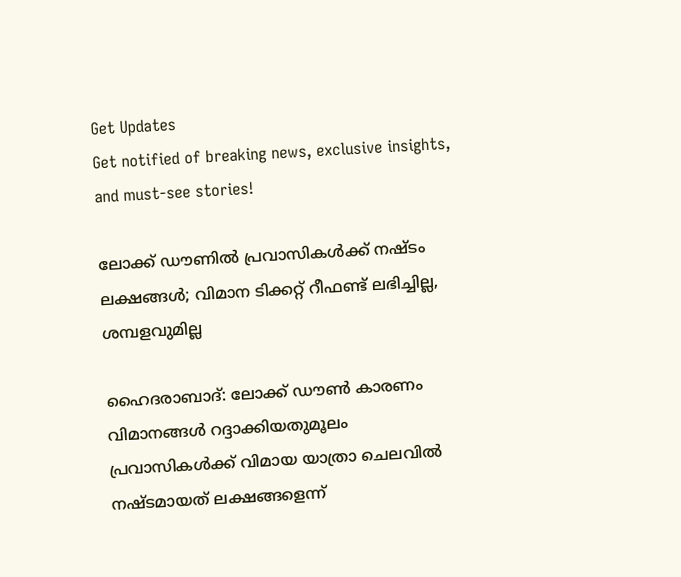Get Updates
Get notified of breaking news, exclusive insights, and must-see stories!

ലോക്ക് ഡൗണില്‍ പ്രവാസികള്‍ക്ക് നഷ്ടം ലക്ഷങ്ങള്‍; വിമാന ടിക്കറ്റ് റീഫണ്ട് ലഭിച്ചില്ല, ശമ്പളവുമില്ല

ഹൈദരാബാദ്: ലോക്ക് ഡൗണ്‍ കാരണം വിമാനങ്ങള്‍ റദ്ദാക്കിയതുമൂലം പ്രവാസികള്‍ക്ക് വിമായ യാത്രാ ചെലവില്‍ നഷ്ടമായത് ലക്ഷങ്ങളെന്ന്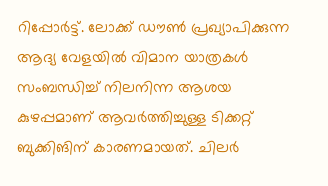റിപ്പോര്‍ട്ട്. ലോക്ക് ഡൗണ്‍ പ്രഖ്യാപിക്കുന്ന ആദ്യ വേളയില്‍ വിമാന യാത്രകള്‍ സംബന്ധിച്ച് നിലനിന്ന ആശയ കുഴപ്പമാണ് ആവര്‍ത്തിച്ചുള്ള ടിക്കറ്റ് ബുക്കിങിന് കാരണമായത്. ചിലര്‍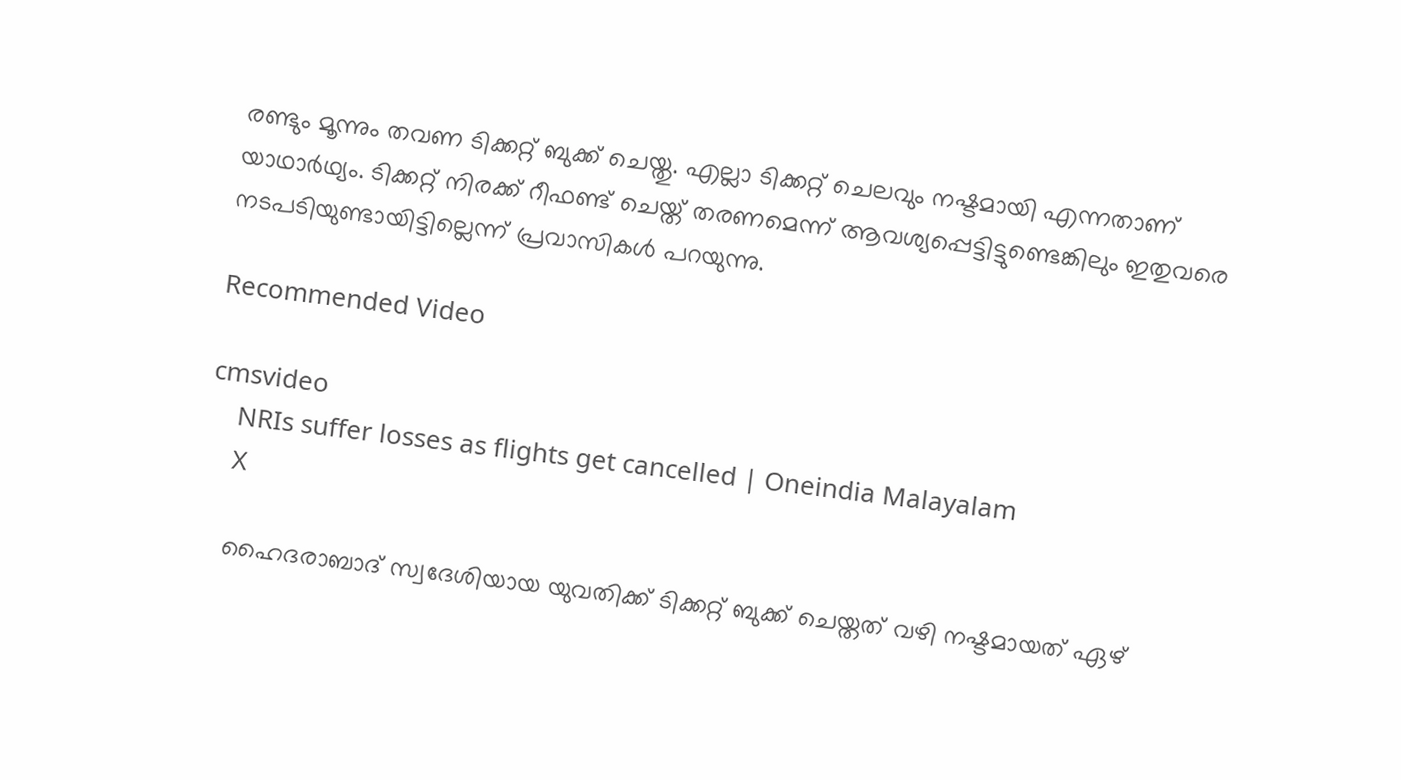രണ്ടും മൂന്നും തവണ ടിക്കറ്റ് ബുക്ക് ചെയ്തു. എല്ലാ ടിക്കറ്റ് ചെലവും നഷ്ടമായി എന്നതാണ് യാഥാര്‍ഥ്യം. ടിക്കറ്റ് നിരക്ക് റീഫണ്ട് ചെയ്ത് തരണമെന്ന് ആവശ്യപ്പെട്ടിട്ടുണ്ടെങ്കിലും ഇതുവരെ നടപടിയുണ്ടായിട്ടില്ലെന്ന് പ്രവാസികള്‍ പറയുന്നു.

Recommended Video

cmsvideo
    NRIs suffer losses as flights get cancelled | Oneindia Malayalam
    X

    ഹൈദരാബാദ് സ്വദേശിയായ യുവതിക്ക് ടിക്കറ്റ് ബുക്ക് ചെയ്തത് വഴി നഷ്ടമായത് ഏഴ്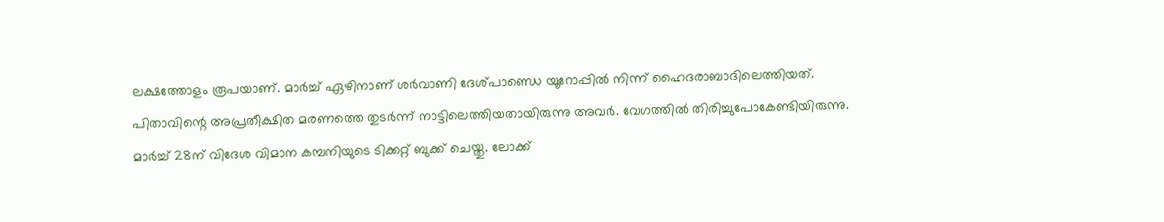ലക്ഷത്തോളം രൂപയാണ്. മാര്‍ച്ച് ഏഴിനാണ് ശര്‍വാണി ദേശ്പാണ്ഡെ യൂറോപ്പില്‍ നിന്ന് ഹൈദരാബാദിലെത്തിയത്. പിതാവിന്റെ അപ്രതീക്ഷിത മരണത്തെ തുടര്‍ന്ന് നാട്ടിലെത്തിയതായിരുന്നു അവര്‍. വേഗത്തില്‍ തിരിച്ചുപോകേണ്ടിയിരുന്നു. മാര്‍ച്ച് 28ന് വിദേശ വിമാന കമ്പനിയുടെ ടിക്കറ്റ് ബുക്ക് ചെയ്തു. ലോക്ക്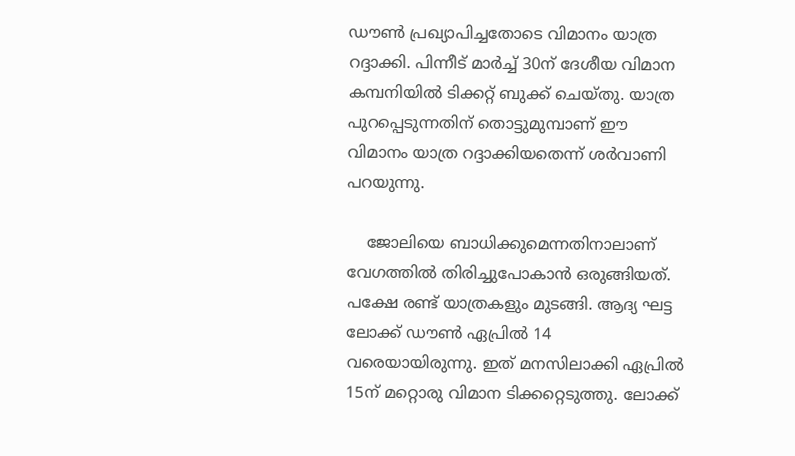ഡൗണ്‍ പ്രഖ്യാപിച്ചതോടെ വിമാനം യാത്ര റദ്ദാക്കി. പിന്നീട് മാര്‍ച്ച് 30ന് ദേശീയ വിമാന കമ്പനിയില്‍ ടിക്കറ്റ് ബുക്ക് ചെയ്തു. യാത്ര പുറപ്പെടുന്നതിന് തൊട്ടുമുമ്പാണ് ഈ വിമാനം യാത്ര റദ്ദാക്കിയതെന്ന് ശര്‍വാണി പറയുന്നു.

    ജോലിയെ ബാധിക്കുമെന്നതിനാലാണ് വേഗത്തില്‍ തിരിച്ചുപോകാന്‍ ഒരുങ്ങിയത്. പക്ഷേ രണ്ട് യാത്രകളും മുടങ്ങി. ആദ്യ ഘട്ട ലോക്ക് ഡൗണ്‍ ഏപ്രില്‍ 14 വരെയായിരുന്നു. ഇത് മനസിലാക്കി ഏപ്രില്‍ 15ന് മറ്റൊരു വിമാന ടിക്കറ്റെടുത്തു. ലോക്ക്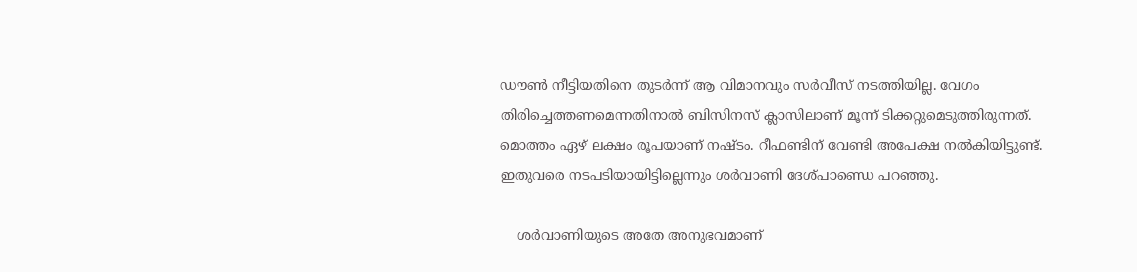ഡൗണ്‍ നീട്ടിയതിനെ തുടര്‍ന്ന് ആ വിമാനവും സര്‍വീസ് നടത്തിയില്ല. വേഗം തിരിച്ചെത്തണമെന്നതിനാല്‍ ബിസിനസ് ക്ലാസിലാണ് മൂന്ന് ടിക്കറ്റുമെടുത്തിരുന്നത്. മൊത്തം ഏഴ് ലക്ഷം രൂപയാണ് നഷ്ടം. റീഫണ്ടിന് വേണ്ടി അപേക്ഷ നല്‍കിയിട്ടുണ്ട്. ഇതുവരെ നടപടിയായിട്ടില്ലെന്നും ശര്‍വാണി ദേശ്പാണ്ഡെ പറഞ്ഞു.

    ശര്‍വാണിയുടെ അതേ അനുഭവമാണ്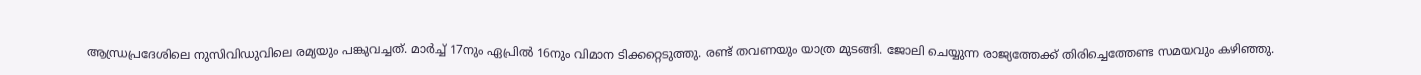ആന്ധ്രപ്രദേശിലെ നുസിവിഡുവിലെ രമ്യയും പങ്കുവച്ചത്. മാര്‍ച്ച് 17നും ഏപ്രില്‍ 16നും വിമാന ടിക്കറ്റെടുത്തു. രണ്ട് തവണയും യാത്ര മുടങ്ങി. ജോലി ചെയ്യുന്ന രാജ്യത്തേക്ക് തിരിച്ചെത്തേണ്ട സമയവും കഴിഞ്ഞു.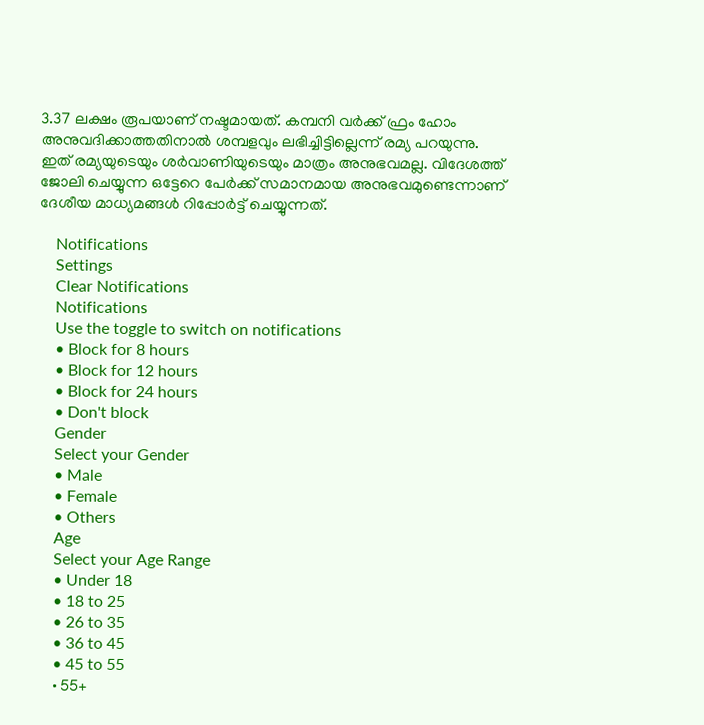3.37 ലക്ഷം രൂപയാണ് നഷ്ടമായത്. കമ്പനി വര്‍ക്ക് ഫ്രം ഹോം അനുവദിക്കാത്തതിനാല്‍ ശമ്പളവും ലഭിച്ചിട്ടില്ലെന്ന് രമ്യ പറയുന്നു. ഇത് രമ്യയുടെയും ശര്‍വാണിയുടെയും മാത്രം അനുഭവമല്ല. വിദേശത്ത് ജോലി ചെയ്യുന്ന ഒട്ടേറെ പേര്‍ക്ക് സമാനമായ അനുഭവമുണ്ടെന്നാണ് ദേശീയ മാധ്യമങ്ങള്‍ റിപ്പോര്‍ട്ട് ചെയ്യുന്നത്.

    Notifications
    Settings
    Clear Notifications
    Notifications
    Use the toggle to switch on notifications
    • Block for 8 hours
    • Block for 12 hours
    • Block for 24 hours
    • Don't block
    Gender
    Select your Gender
    • Male
    • Female
    • Others
    Age
    Select your Age Range
    • Under 18
    • 18 to 25
    • 26 to 35
    • 36 to 45
    • 45 to 55
    • 55+